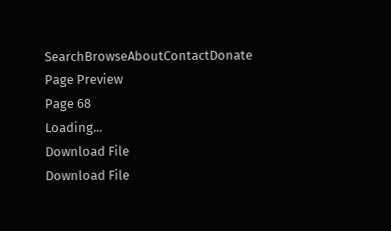SearchBrowseAboutContactDonate
Page Preview
Page 68
Loading...
Download File
Download File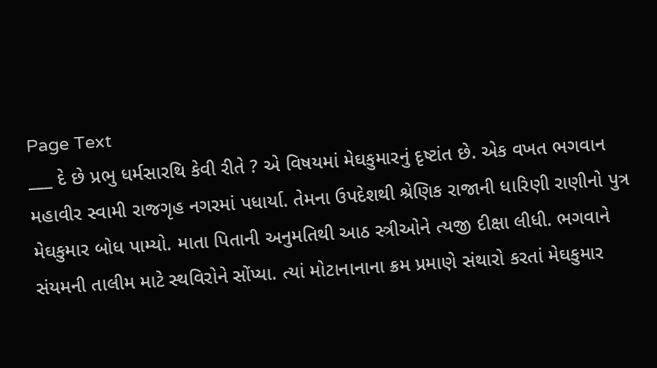Page Text
___ દે છે પ્રભુ ધર્મસારથિ કેવી રીતે ? એ વિષયમાં મેઘકુમારનું દૃષ્ટાંત છે. એક વખત ભગવાન મહાવીર સ્વામી રાજગૃહ નગરમાં પધાર્યા. તેમના ઉપદેશથી શ્રેણિક રાજાની ધારિણી રાણીનો પુત્ર મેઘકુમાર બોધ પામ્યો. માતા પિતાની અનુમતિથી આઠ સ્ત્રીઓને ત્યજી દીક્ષા લીધી. ભગવાને સંયમની તાલીમ માટે સ્થવિરોને સોંપ્યા. ત્યાં મોટાનાનાના ક્રમ પ્રમાણે સંથારો કરતાં મેઘકુમાર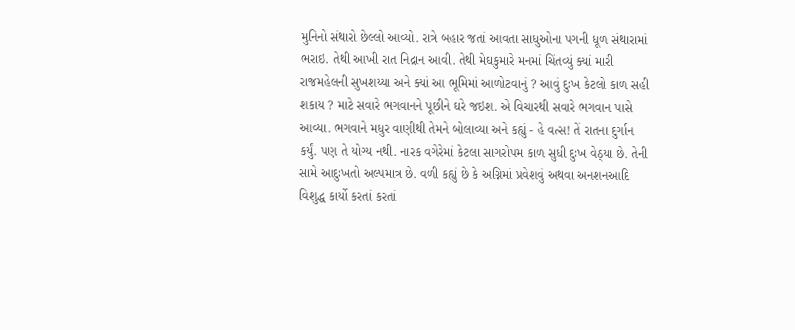મુનિનો સંથારો છેલ્લો આવ્યો. રાત્રે બહાર જતાં આવતા સાધુઓના પગની ધૂળ સંથારામાં ભરાઇ. તેથી આખી રાત નિદ્રાન આવી. તેથી મેઘકુમારે મનમાં ચિંતવ્યું ક્યાં મારી રાજમહેલની સુખશય્યા અને ક્યાં આ ભૂમિમાં આળોટવાનું ? આવું દુઃખ કેટલો કાળ સહી શકાય ? માટે સવારે ભગવાનને પૂછીને ઘરે જઇશ. એ વિચારથી સવારે ભગવાન પાસે આવ્યા. ભગવાને મધુર વાણીથી તેમને બોલાવ્યા અને કહ્યું - હે વત્સ! તેં રાતના દુર્ગાન કર્યું. પણ તે યોગ્ય નથી. નારક વગેરેમાં કેટલા સાગરોપમ કાળ સુધી દુઃખ વેઠ્યા છે. તેની સામે આદુઃખતો અલ્પમાત્ર છે. વળી કહ્યું છે કે અગ્નિમાં પ્રવેશવું અથવા અનશનઆદિ વિશુદ્ધ કાર્યો કરતાં કરતાં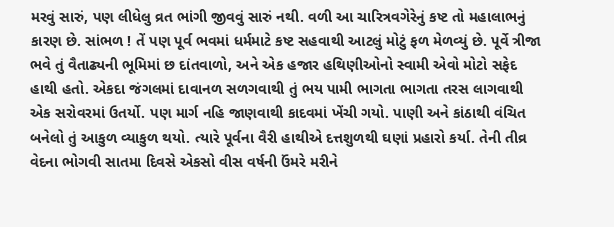મરવું સારું, પણ લીધેલુ વ્રત ભાંગી જીવવું સારું નથી. વળી આ ચારિત્રવગેરેનું કષ્ટ તો મહાલાભનું કારણ છે. સાંભળ ! તેં પણ પૂર્વ ભવમાં ધર્મમાટે કષ્ટ સહવાથી આટલું મોટું ફળ મેળવ્યું છે. પૂર્વે ત્રીજા ભવે તું વૈતાઢ્યની ભૂમિમાં છ દાંતવાળો, અને એક હજાર હથિણીઓનો સ્વામી એવો મોટો સફેદ હાથી હતો. એકદા જંગલમાં દાવાનળ સળગવાથી તું ભય પામી ભાગતા ભાગતા તરસ લાગવાથી એક સરોવરમાં ઉતર્યો. પણ માર્ગ નહિ જાણવાથી કાદવમાં ખેંચી ગયો. પાણી અને કાંઠાથી વંચિત બનેલો તું આકુળ વ્યાકુળ થયો. ત્યારે પૂર્વના વૈરી હાથીએ દત્તશુળથી ઘણાં પ્રહારો કર્યા. તેની તીવ્ર વેદના ભોગવી સાતમા દિવસે એકસો વીસ વર્ષની ઉંમરે મરીને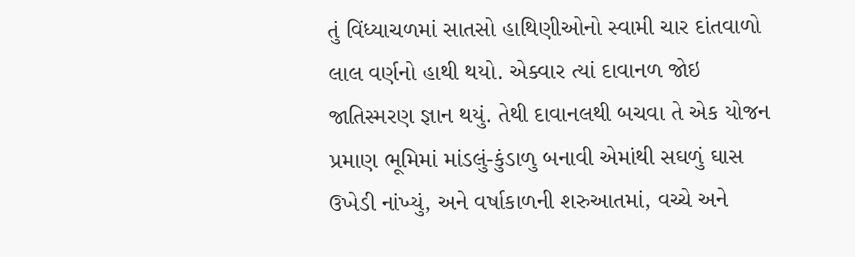તું વિંધ્યાચળમાં સાતસો હાથિણીઓનો સ્વામી ચાર દાંતવાળો લાલ વર્ણનો હાથી થયો. એક્વાર ત્યાં દાવાનળ જોઇ જાતિસ્મરણ જ્ઞાન થયું. તેથી દાવાનલથી બચવા તે એક યોજન પ્રમાણ ભૂમિમાં માંડલું-કુંડાળુ બનાવી એમાંથી સઘળું ઘાસ ઉખેડી નાંખ્યું, અને વર્ષાકાળની શરુઆતમાં, વચ્ચે અને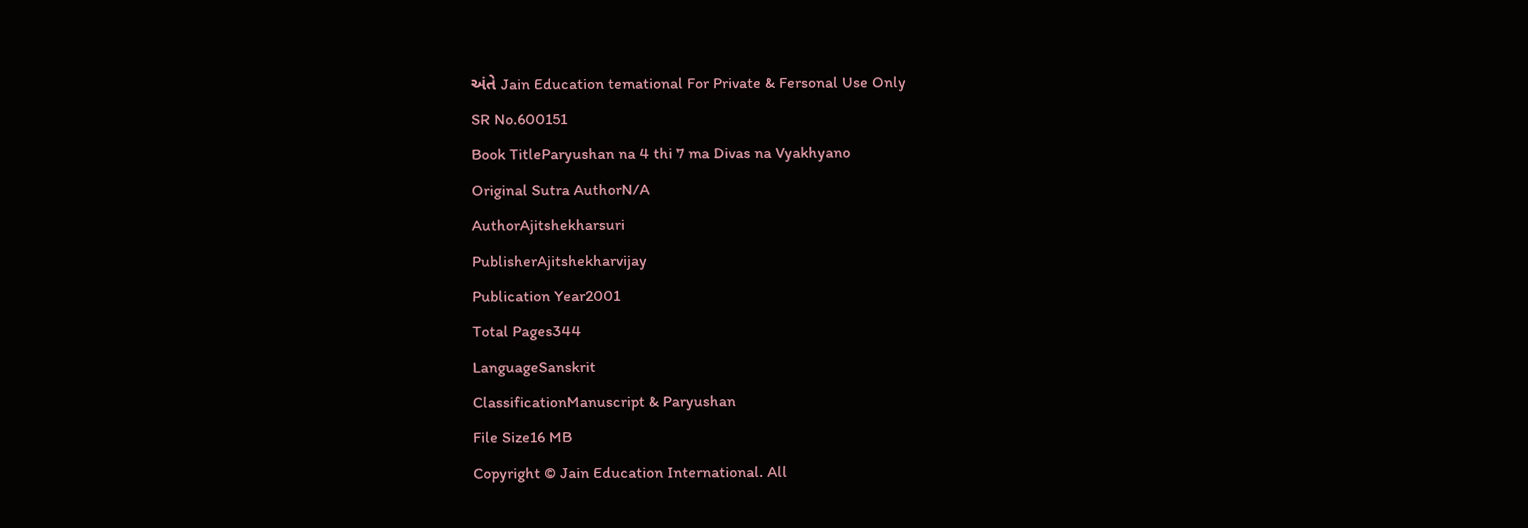અંતે Jain Education temational For Private & Fersonal Use Only
SR No.600151
Book TitleParyushan na 4 thi 7 ma Divas na Vyakhyano
Original Sutra AuthorN/A
AuthorAjitshekharsuri
PublisherAjitshekharvijay
Publication Year2001
Total Pages344
LanguageSanskrit
ClassificationManuscript & Paryushan
File Size16 MB
Copyright © Jain Education International. All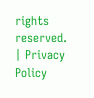rights reserved. | Privacy Policy